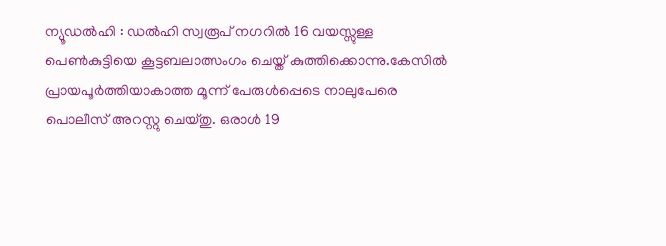ന്യൂഡൽഹി : ഡൽഹി സ്വരൂപ് നഗറിൽ 16 വയസ്സുള്ള പെൺകുട്ടിയെ കൂട്ടബലാത്സംഗം ചെയ്ത് കുത്തിക്കൊന്നു.കേസിൽ പ്രായപൂർത്തിയാകാത്ത മൂന്ന് പേരുൾപ്പെടെ നാലുപേരെ പൊലീസ് അറസ്റ്റു ചെയ്തു. ഒരാൾ 19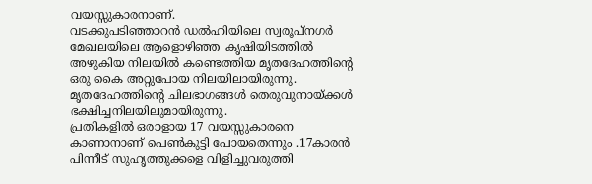വയസ്സുകാരനാണ്.
വടക്കുപടിഞ്ഞാറൻ ഡൽഹിയിലെ സ്വരൂപ്നഗർ മേഖലയിലെ ആളൊഴിഞ്ഞ കൃഷിയിടത്തിൽ അഴുകിയ നിലയിൽ കണ്ടെത്തിയ മൃതദേഹത്തിന്റെ ഒരു കൈ അറ്റുപോയ നിലയിലായിരുന്നു. മൃതദേഹത്തിന്റെ ചിലഭാഗങ്ങൾ തെരുവുനായ്ക്കൾ ഭക്ഷിച്ചനിലയിലുമായിരുന്നു.
പ്രതികളിൽ ഒരാളായ 17 വയസ്സുകാരനെ കാണാനാണ് പെൺകുട്ടി പോയതെന്നും .17കാരൻ പിന്നീട് സുഹൃത്തുക്കളെ വിളിച്ചുവരുത്തി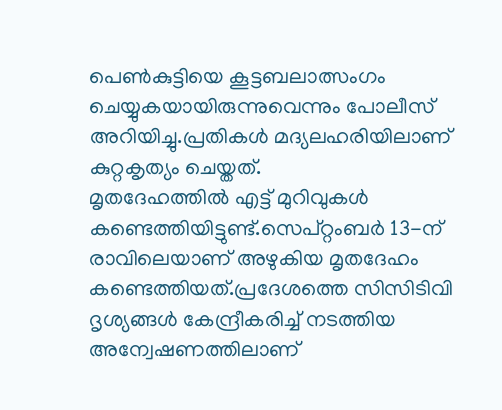പെൺകുട്ടിയെ കൂട്ടബലാത്സംഗം ചെയ്യുകയായിരുന്നുവെന്നും പോലീസ് അറിയിച്ചു.പ്രതികൾ മദ്യലഹരിയിലാണ് കുറ്റകൃത്യം ചെയ്തത്.
മൃതദേഹത്തിൽ എട്ട് മുറിവുകൾ കണ്ടെത്തിയിട്ടുണ്ട്.സെപ്റ്റംബർ 13-ന് രാവിലെയാണ് അഴുകിയ മൃതദേഹം കണ്ടെത്തിയത്.പ്രദേശത്തെ സിസിടിവി ദൃശ്യങ്ങൾ കേന്ദ്രീകരിച്ച് നടത്തിയ അന്വേഷണത്തിലാണ്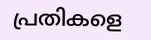പ്രതികളെ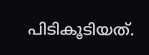പിടികൂടിയത്.